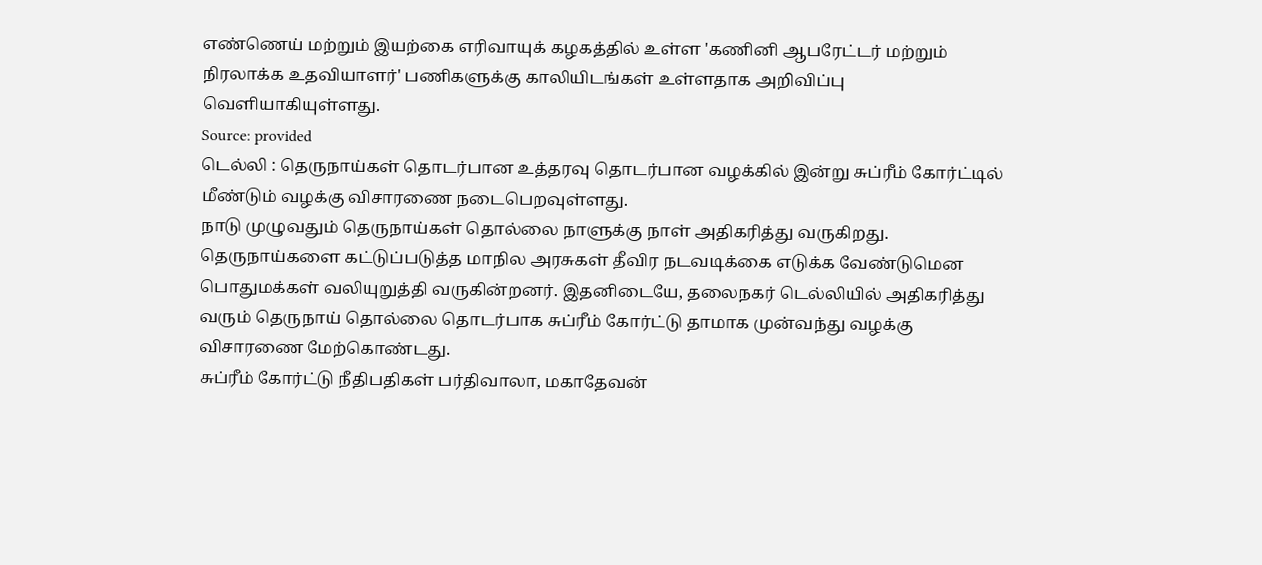எண்ணெய் மற்றும் இயற்கை எரிவாயுக் கழகத்தில் உள்ள 'கணினி ஆபரேட்டர் மற்றும் நிரலாக்க உதவியாளர்' பணிகளுக்கு காலியிடங்கள் உள்ளதாக அறிவிப்பு வெளியாகியுள்ளது.
Source: provided
டெல்லி : தெருநாய்கள் தொடர்பான உத்தரவு தொடர்பான வழக்கில் இன்று சுப்ரீம் கோர்ட்டில் மீண்டும் வழக்கு விசாரணை நடைபெறவுள்ளது.
நாடு முழுவதும் தெருநாய்கள் தொல்லை நாளுக்கு நாள் அதிகரித்து வருகிறது. தெருநாய்களை கட்டுப்படுத்த மாநில அரசுகள் தீவிர நடவடிக்கை எடுக்க வேண்டுமென பொதுமக்கள் வலியுறுத்தி வருகின்றனர். இதனிடையே, தலைநகர் டெல்லியில் அதிகரித்து வரும் தெருநாய் தொல்லை தொடர்பாக சுப்ரீம் கோர்ட்டு தாமாக முன்வந்து வழக்கு விசாரணை மேற்கொண்டது.
சுப்ரீம் கோர்ட்டு நீதிபதிகள் பர்திவாலா, மகாதேவன்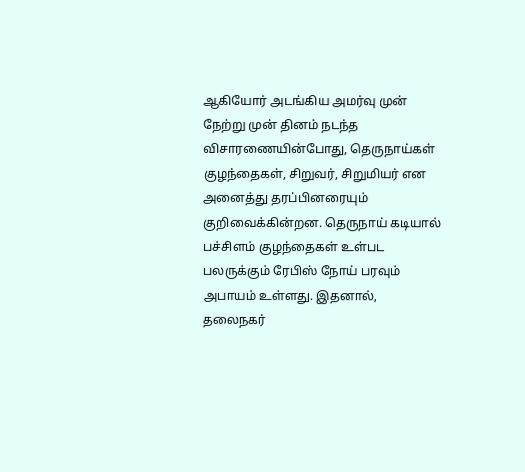ஆகியோர் அடங்கிய அமர்வு முன் நேற்று முன் தினம் நடந்த விசாரணையின்போது, தெருநாய்கள் குழந்தைகள், சிறுவர், சிறுமியர் என அனைத்து தரப்பினரையும் குறிவைக்கின்றன. தெருநாய் கடியால் பச்சிளம் குழந்தைகள் உள்பட பலருக்கும் ரேபிஸ் நோய் பரவும் அபாயம் உள்ளது. இதனால், தலைநகர்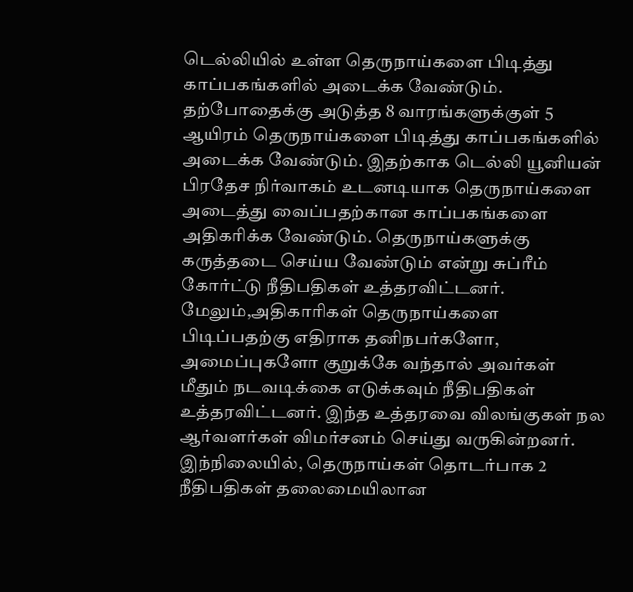டெல்லியில் உள்ள தெருநாய்களை பிடித்து காப்பகங்களில் அடைக்க வேண்டும்.
தற்போதைக்கு அடுத்த 8 வாரங்களுக்குள் 5 ஆயிரம் தெருநாய்களை பிடித்து காப்பகங்களில் அடைக்க வேண்டும். இதற்காக டெல்லி யூனியன் பிரதேச நிர்வாகம் உடனடியாக தெருநாய்களை அடைத்து வைப்பதற்கான காப்பகங்களை அதிகரிக்க வேண்டும். தெருநாய்களுக்கு கருத்தடை செய்ய வேண்டும் என்று சுப்ரீம் கோர்ட்டு நீதிபதிகள் உத்தரவிட்டனர். மேலும்,அதிகாரிகள் தெருநாய்களை பிடிப்பதற்கு எதிராக தனிநபர்களோ, அமைப்புகளோ குறுக்கே வந்தால் அவர்கள் மீதும் நடவடிக்கை எடுக்கவும் நீதிபதிகள் உத்தரவிட்டனர். இந்த உத்தரவை விலங்குகள் நல ஆர்வளர்கள் விமர்சனம் செய்து வருகின்றனர்.
இந்நிலையில், தெருநாய்கள் தொடர்பாக 2 நீதிபதிகள் தலைமையிலான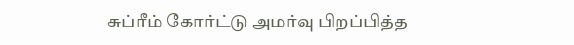சுப்ரீம் கோர்ட்டு அமர்வு பிறப்பித்த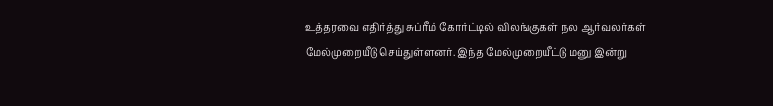உத்தரவை எதிர்த்து சுப்ரீம் கோர்ட்டில் விலங்குகள் நல ஆர்வலர்கள் மேல்முறையீடு செய்துள்ளனர். இந்த மேல்முறையீட்டு மனு இன்று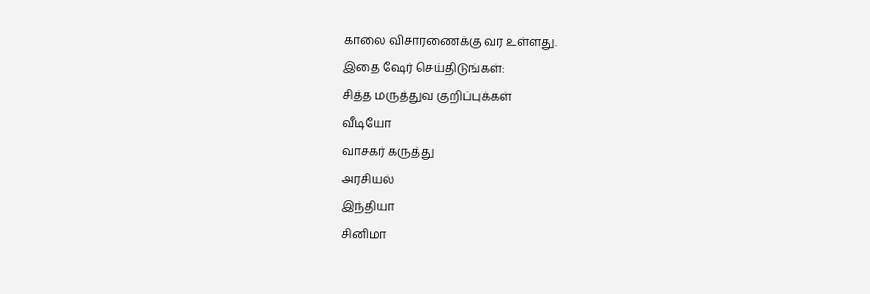காலை விசாரணைக்கு வர உள்ளது.
இதை ஷேர் செய்திடுங்கள்:
சித்த மருத்துவ குறிப்புக்கள்
வீடியோ
வாசகர் கருத்து
அரசியல்
இந்தியா
சினிமா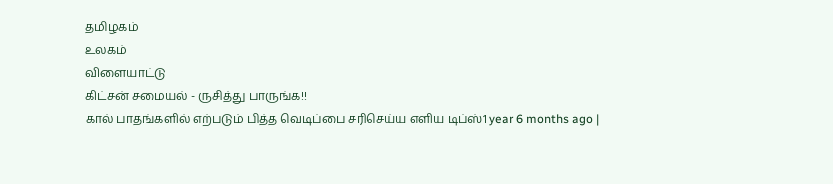தமிழகம்
உலகம்
விளையாட்டு
கிட்சன் சமையல் - ருசித்து பாருங்க!!
கால் பாதங்களில் எற்படும் பித்த வெடிப்பை சரிசெய்ய எளிய டிப்ஸ்1 year 6 months ago |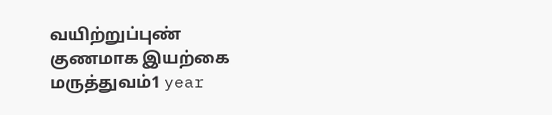வயிற்றுப்புண் குணமாக இயற்கை மருத்துவம்1 year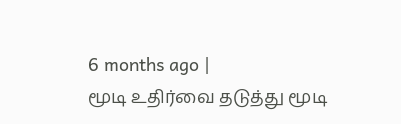6 months ago |
மூடி உதிர்வை தடுத்து மூடி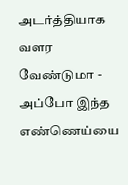அடர்த்தியாக வளர வேண்டுமா - அப்போ இந்த எண்ணெய்யை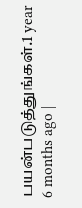பயன்படுத்துங்கள்.1 year 6 months ago |